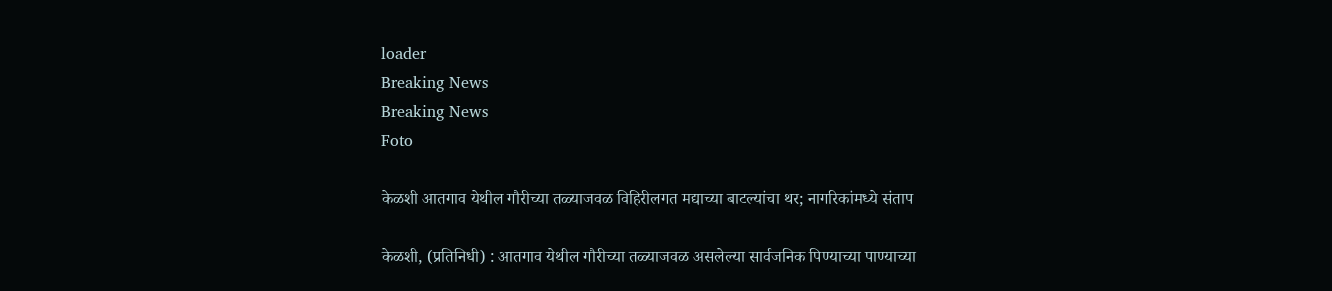loader
Breaking News
Breaking News
Foto

केळशी आतगाव येथील गौरीच्या तळ्याजवळ विहिरीलगत मद्याच्या बाटल्यांचा थर; नागरिकांमध्ये संताप

केळशी, (प्रतिनिधी) : आतगाव येथील गौरीच्या तळ्याजवळ असलेल्या सार्वजनिक पिण्याच्या पाण्याच्या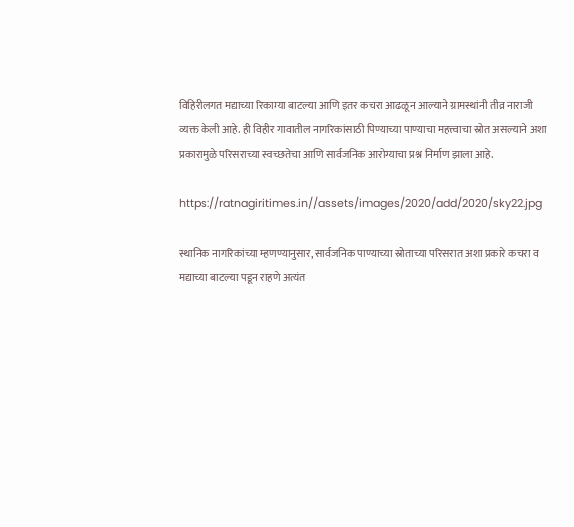विहिरीलगत मद्याच्या रिकाम्या बाटल्या आणि इतर कचरा आढळून आल्याने ग्रामस्थांनी तीव्र नाराजी व्यक्त केली आहे. ही विहीर गावातील नागरिकांसाठी पिण्याच्या पाण्याचा महत्त्वाचा स्रोत असल्याने अशा प्रकारामुळे परिसराच्या स्वच्छतेचा आणि सार्वजनिक आरोग्याचा प्रश्न निर्माण झाला आहे.

https://ratnagiritimes.in//assets/images/2020/add/2020/sky22.jpg

स्थानिक नागरिकांच्या म्हणण्यानुसार, सार्वजनिक पाण्याच्या स्रोताच्या परिसरात अशा प्रकारे कचरा व मद्याच्या बाटल्या पडून राहणे अत्यंत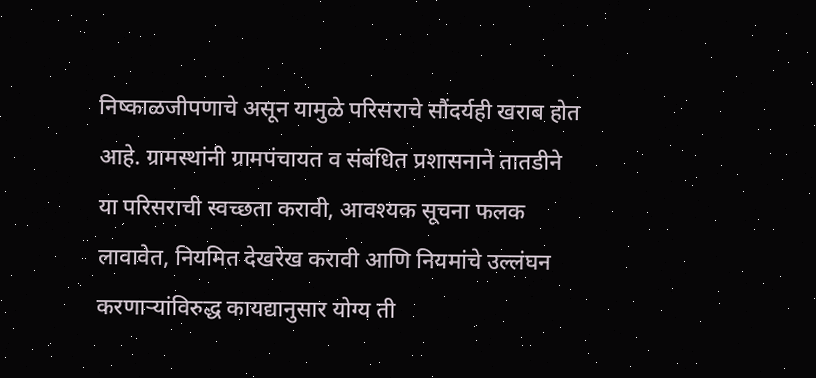निष्काळजीपणाचे असून यामुळे परिसराचे सौंदर्यही खराब होत आहे. ग्रामस्थांनी ग्रामपंचायत व संबंधित प्रशासनाने तातडीने या परिसराची स्वच्छता करावी, आवश्यक सूचना फलक लावावेत, नियमित देखरेख करावी आणि नियमांचे उल्लंघन करणाऱ्यांविरुद्ध कायद्यानुसार योग्य ती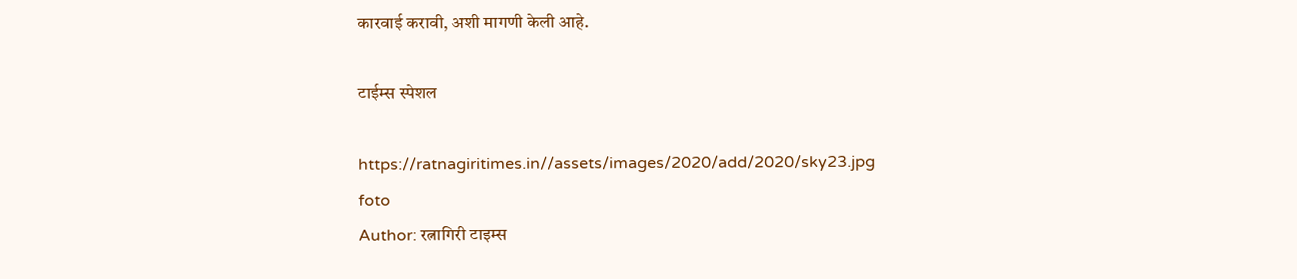कारवाई करावी, अशी मागणी केली आहे.

टाईम्स स्पेशल

https://ratnagiritimes.in//assets/images/2020/add/2020/sky23.jpg
foto
Author: रत्नागिरी टाइम्स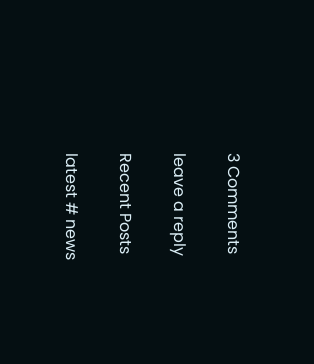3 Comments

leave a reply

Recent Posts

latest # news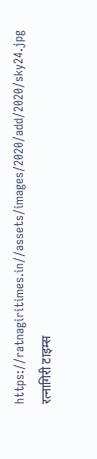https://ratnagiritimes.in//assets/images/2020/add/2020/sky24.jpg
रत्नागिरी टाइम्स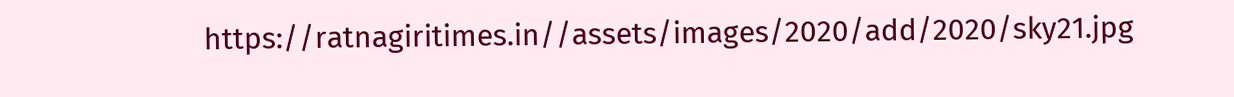https://ratnagiritimes.in//assets/images/2020/add/2020/sky21.jpg